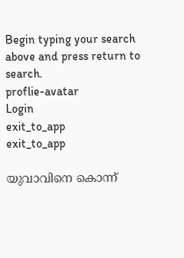Begin typing your search above and press return to search.
proflie-avatar
Login
exit_to_app
exit_to_app

യുവാവിനെ കൊന്ന്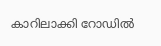കാറിലാക്കി റോഡിൽ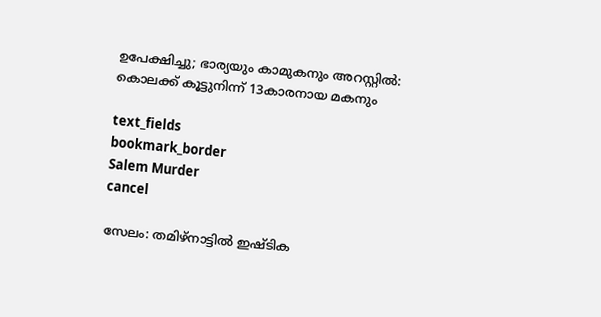ഉപേക്ഷിച്ചു; ഭാര്യയും കാമുകനും അറസ്റ്റിൽ: കൊലക്ക് കൂട്ടുനിന്ന് 13കാരനായ മകനും

text_fields
bookmark_border
Salem Murder
cancel

സേലം: തമിഴ്നാട്ടിൽ ഇഷ്ടിക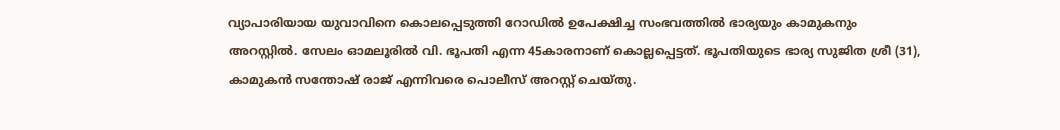വ്യാപാരിയായ യുവാവിനെ കൊലപ്പെടുത്തി റോഡിൽ ഉപേക്ഷിച്ച സംഭവത്തിൽ ഭാര്യയും കാമുകനും അറസ്റ്റിൽ. സേലം ഓമലൂരിൽ വി. ഭൂപതി എന്ന 45കാരനാണ് കൊല്ലപ്പെട്ടത്. ഭൂപതിയുടെ ഭാര്യ സുജിത ശ്രീ (31), കാമുകൻ സന്തോഷ് രാജ് എന്നിവരെ പൊലീസ് അറസ്റ്റ് ചെയ്തു.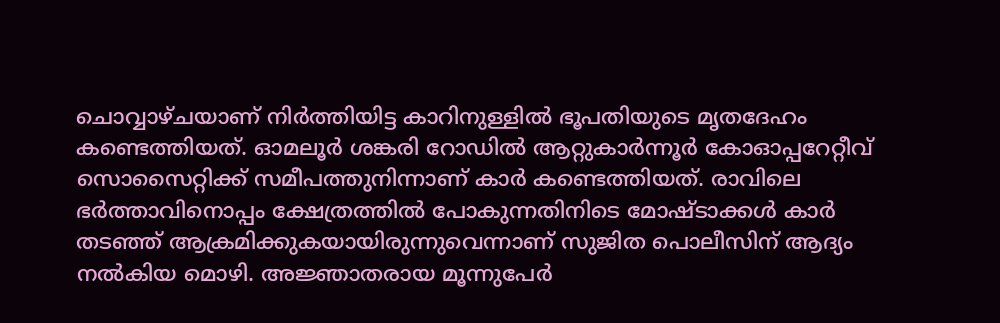ചൊവ്വാഴ്ചയാണ് നിർത്തിയിട്ട കാറിനുള്ളിൽ ഭൂപതിയുടെ മൃതദേഹം കണ്ടെത്തിയത്. ഓമലൂർ ശങ്കരി റോഡിൽ ആറ്റുകാർന്നൂർ കോഓപ്പറേറ്റീവ് സൊസൈറ്റിക്ക് സമീപത്തുനിന്നാണ് കാർ കണ്ടെത്തിയത്. രാവിലെ ഭർത്താവിനൊപ്പം ക്ഷേത്രത്തിൽ പോകുന്നതിനിടെ മോഷ്ടാക്കൾ കാർ തടഞ്ഞ് ആക്രമിക്കുകയായിരുന്നുവെന്നാണ് സുജിത പൊലീസിന് ആദ്യം നൽകിയ മൊഴി. അ‍ജ്ഞാതരായ മൂന്നുപേർ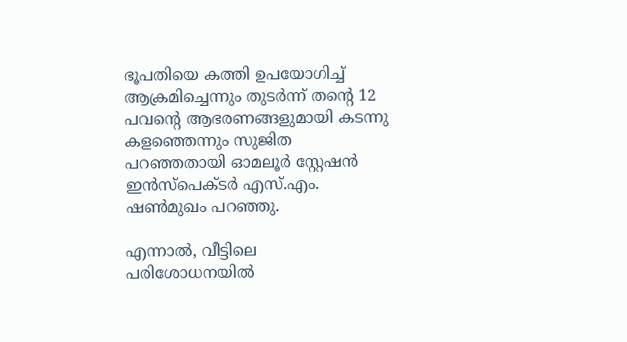ഭൂപതിയെ കത്തി ഉപയോഗിച്ച് ആക്രമിച്ചെന്നും തുടർന്ന് തന്റെ 12 പവന്റെ ആഭരണങ്ങളുമായി കടന്നു കളഞ്ഞെന്നും സുജിത പറഞ്ഞതായി ഓമലൂർ സ്റ്റേഷൻ ഇൻസ്പെക്ടർ എസ്.എം. ഷൺമുഖം പറഞ്ഞു.

എന്നാൽ, വീട്ടിലെ പരിശോധനയിൽ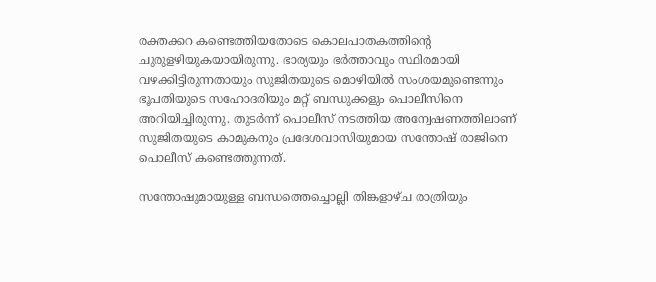രക്തക്കറ കണ്ടെത്തിയതോടെ കൊലപാതകത്തിന്റെ ചുരുളഴിയുകയായിരുന്നു. ഭാര്യയും ഭർത്താവും സ്ഥിരമായി വഴക്കിട്ടിരുന്നതായും സുജിതയുടെ മൊഴിയിൽ സംശയമുണ്ടെന്നും ഭൂപതിയുടെ സഹോദരിയും മറ്റ് ബന്ധുക്കളും പൊലീസിനെ അറിയിച്ചിരുന്നു. തുടർന്ന് പൊലീസ് നടത്തിയ അന്വേഷണത്തിലാണ് സുജിതയുടെ കാമുകനും പ്രദേശവാസിയുമായ സന്തോഷ് രാജിനെ പൊലീസ് കണ്ടെത്തുന്നത്.

സന്തോഷുമായുള്ള ബന്ധത്തെച്ചൊല്ലി തിങ്കളാഴ്ച രാത്രിയും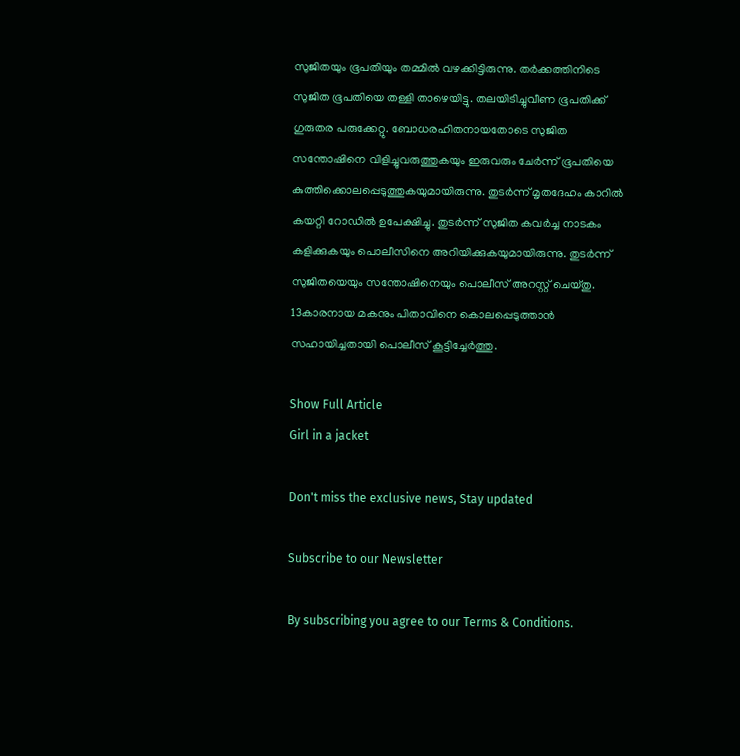സുജിതയും ഭൂപതിയും തമ്മിൽ വഴക്കിട്ടിരുന്നു. തർക്കത്തിനിടെ സുജിത ഭൂപതിയെ തള്ളി താഴെയിട്ടു. തലയിടിച്ചുവീണ ഭൂപതിക്ക് ഗുരുതര പരുക്കേറ്റു. ബോധരഹിതനായതോടെ സുജിത സന്തോഷിനെ വിളിച്ചുവരുത്തുകയും ഇരുവരും ചേർന്ന് ഭൂപതിയെ കുത്തിക്കൊലപ്പെടുത്തുകയുമായിരുന്നു. തുടർന്ന് മൃതദേഹം കാറിൽ കയറ്റി റോഡിൽ ഉപേക്ഷിച്ചു. തുടർന്ന് സുജിത കവർച്ച നാടകം കളിക്കുകയും പൊലീസിനെ അറിയിക്കുകയുമായിരുന്നു. തുടർന്ന് സുജിതയെയും സന്തോഷിനെയും പൊലീസ് അറസ്റ്റ് ചെയ്തു. 13കാരനായ മകനും പിതാവിനെ കൊലപ്പെടുത്താൻ സഹായിച്ചതായി പൊലീസ് കൂട്ടിച്ചേർത്തു.

Show Full Article
Girl in a jacket

Don't miss the exclusive news, Stay updated

Subscribe to our Newsletter

By subscribing you agree to our Terms & Conditions.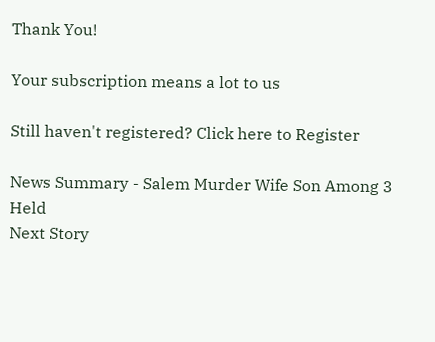Thank You!

Your subscription means a lot to us

Still haven't registered? Click here to Register

News Summary - Salem Murder Wife Son Among 3 Held
Next Story